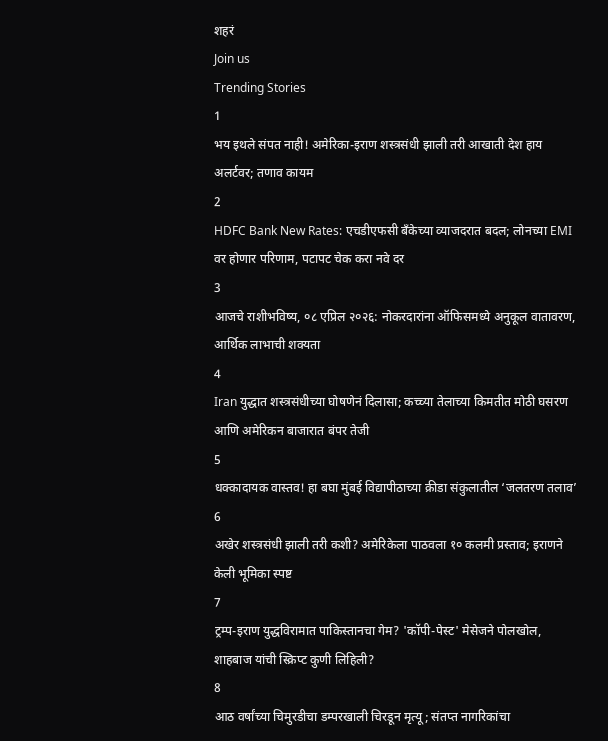शहरं
Join us
Trending Stories
1
भय इथले संपत नाही! अमेरिका-इराण शस्त्रसंधी झाली तरी आखाती देश हाय अलर्टवर; तणाव कायम
2
HDFC Bank New Rates: एचडीएफसी बँकेच्या व्याजदरात बदल; लोनच्या EMI वर होणार परिणाम, पटापट चेक करा नवे दर
3
आजचे राशीभविष्य, ०८ एप्रिल २०२६: नोकरदारांना ऑफिसमध्ये अनुकूल वातावरण, आर्थिक लाभाची शक्यता
4
Iran युद्धात शस्त्रसंधीच्या घोषणेनं दिलासा; कच्च्या तेलाच्या किमतीत मोठी घसरण आणि अमेरिकन बाजारात बंपर तेजी
5
धक्कादायक वास्तव! हा बघा मुंबई विद्यापीठाच्या क्रीडा संकुलातील ‘जलतरण तलाव’
6
अखेर शस्त्रसंधी झाली तरी कशी? अमेरिकेला पाठवला १० कलमी प्रस्ताव; इराणने केली भूमिका स्पष्ट
7
ट्रम्प-इराण युद्धविरामात पाकिस्तानचा गेम? 'कॉपी-पेस्ट' मेसेजने पोलखोल, शाहबाज यांची स्क्रिप्ट कुणी लिहिली?
8
आठ वर्षांच्या चिमुरडीचा डम्परखाली चिरडून मृत्यू; संतप्त नागरिकांचा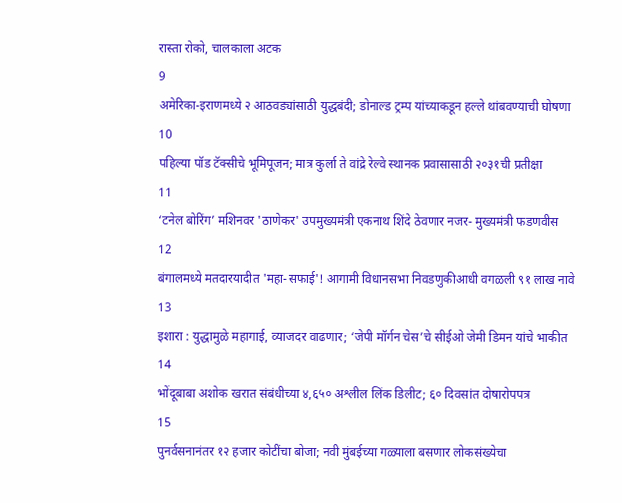रास्ता रोको, चालकाला अटक
9
अमेरिका-इराणमध्ये २ आठवड्यांसाठी युद्धबंदी; डोनाल्ड ट्रम्प यांच्याकडून हल्ले थांबवण्याची घोषणा
10
पहिल्या पॉड टॅक्सीचे भूमिपूजन; मात्र कुर्ला ते वांद्रे रेल्वे स्थानक प्रवासासाठी २०३१ची प्रतीक्षा
11
‘टनेल बोरिंग’ मशिनवर 'ठाणेकर' उपमुख्यमंत्री एकनाथ शिंदे ठेवणार नजर- मुख्यमंत्री फडणवीस
12
बंगालमध्ये मतदारयादीत 'महा-सफाई'! आगामी विधानसभा निवडणुकीआधी वगळली ९१ लाख नावे
13
इशारा : युद्धामुळे महागाई, व्याजदर वाढणार; ‘जेपी मॉर्गन चेस’चे सीईओ जेमी डिमन यांचे भाकीत
14
भोंदूबाबा अशोक खरात संबंधीच्या ४,६५० अश्लील लिंक डिलीट; ६० दिवसांत दोषारोपपत्र
15
पुनर्वसनानंतर १२ हजार कोटींचा बोजा; नवी मुंबईच्या गळ्याला बसणार लोकसंख्येचा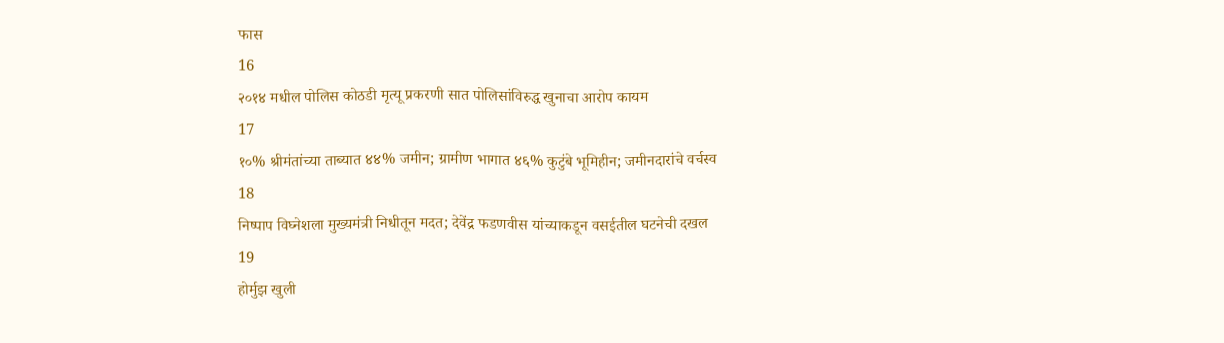फास
16
२०१४ मधील पोलिस कोठडी मृत्यू प्रकरणी सात पोलिसांविरुद्ध खुनाचा आरोप कायम
17
१०% श्रीमंतांच्या ताब्यात ४४% जमीन; ग्रामीण भागात ४६% कुटुंबे भूमिहीन; जमीनदारांचे वर्चस्व
18
निष्पाप विघ्नेशला मुख्यमंत्री निधीतून मदत; देवेंद्र फडणवीस यांच्याकडून वसईतील घटनेची दखल
19
होर्मुझ खुली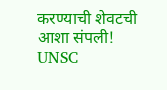करण्याची शेवटची आशा संपली! UNSC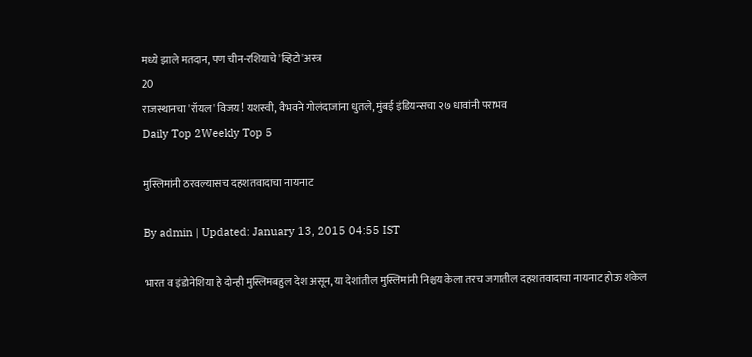मध्ये झाले मतदान, पण चीन-रशियाचे 'व्हिटो'अस्त्र
20
राजस्थानचा 'रॉयल' विजय! यशस्वी, वैभवने गोलंदाजांना धुतले, मुंबई इंडियन्सचा २७ धावांनी पराभव
Daily Top 2Weekly Top 5

मुस्लिमांनी ठरवल्यासच दहशतवादाचा नायनाट

By admin | Updated: January 13, 2015 04:55 IST

भारत व इंडोनेशिया हे दोन्ही मुस्लिमबहुल देश असून, या देशांतील मुस्लिमांनी निश्चय केला तरच जगातील दहशतवादाचा नायनाट होऊ शकेल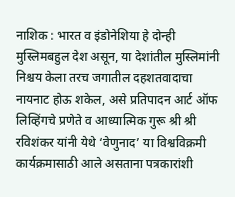नाशिक : भारत व इंडोनेशिया हे दोन्ही मुस्लिमबहुल देश असून, या देशांतील मुस्लिमांनी निश्चय केला तरच जगातील दहशतवादाचा नायनाट होऊ शकेल, असे प्रतिपादन आर्ट ऑफ लिव्हिंगचे प्रणेते व आध्यात्मिक गुरू श्री श्री रविशंकर यांनी येथे ‘वेणुनाद’ या विश्वविक्रमी कार्यक्रमासाठी आले असताना पत्रकारांशी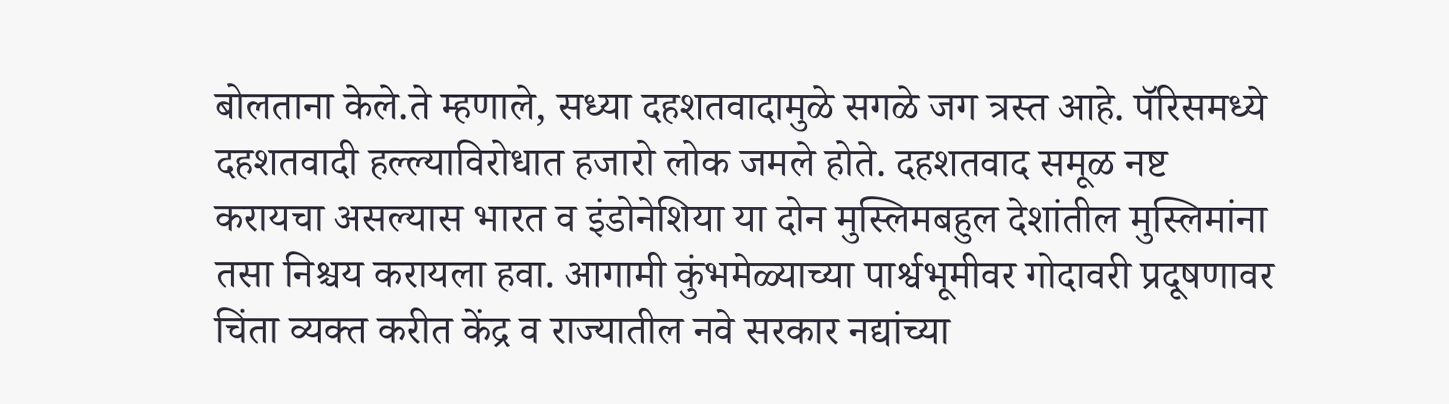बोलताना केले.ते म्हणाले, सध्या दहशतवादामुळे सगळे जग त्रस्त आहे. पॅरिसमध्ये दहशतवादी हल्ल्याविरोधात हजारो लोक जमले होते. दहशतवाद समूळ नष्ट करायचा असल्यास भारत व इंडोनेशिया या दोन मुस्लिमबहुल देशांतील मुस्लिमांना तसा निश्चय करायला हवा. आगामी कुंभमेळ्याच्या पार्श्वभूमीवर गोदावरी प्रदूषणावर चिंता व्यक्त करीत केंद्र व राज्यातील नवे सरकार नद्यांच्या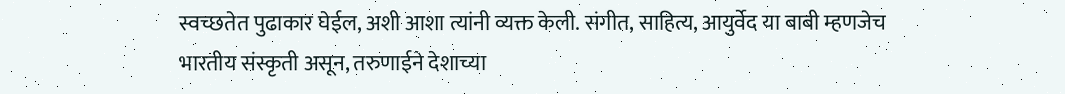स्वच्छतेत पुढाकार घेईल, अशी आशा त्यांनी व्यक्त केली. संगीत, साहित्य, आयुर्वेद या बाबी म्हणजेच भारतीय संस्कृती असून, तरुणाईने देशाच्या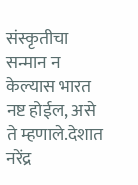संस्कृतीचा सन्मान न केल्यास भारत नष्ट होईल, असे ते म्हणाले.देशात नरेंद्र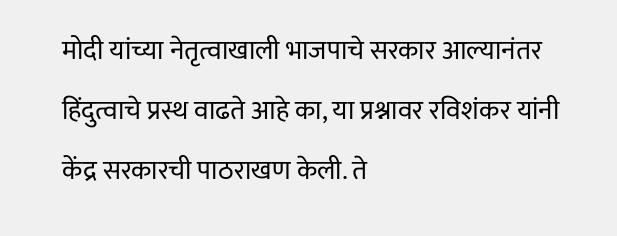मोदी यांच्या नेतृत्वाखाली भाजपाचे सरकार आल्यानंतर हिंदुत्वाचे प्रस्थ वाढते आहे का, या प्रश्नावर रविशंकर यांनी केंद्र सरकारची पाठराखण केली. ते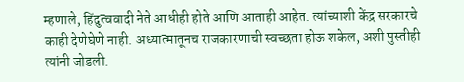म्हणाले, हिंदुत्ववादी नेते आधीही होते आणि आताही आहेत. त्यांच्याशी केंद्र सरकारचे काही देणेघेणे नाही. अध्यात्मातूनच राजकारणाची स्वच्छता होऊ शकेल, अशी पुस्तीही त्यांनी जोडली.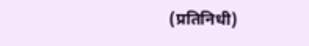(प्रतिनिधी)